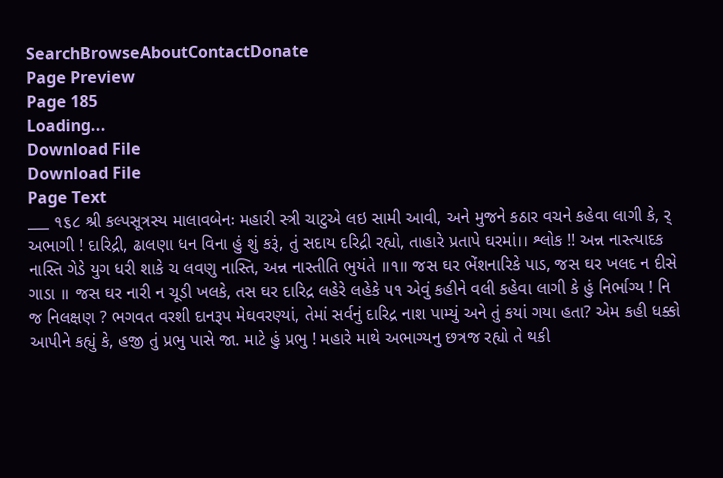SearchBrowseAboutContactDonate
Page Preview
Page 185
Loading...
Download File
Download File
Page Text
___ ૧૬૮ શ્રી કલ્પસૂત્રસ્ય માલાવબેનઃ મહારી સ્ત્રી ચાટુએ લઇ સામી આવી, અને મુજને કઠાર વચને કહેવા લાગી કે, ર્ અભાગી ! દારિદ્રી, ઢાલણા ધન વિના હું શું કરૂં, તું સદાય દરિદ્રી રહ્યો, તાહારે પ્રતાપે ઘરમાં।। શ્લોક !! અન્ન નાસ્ત્યાદક નાસ્તિ ગેડે યુગ ધરી શાકે ચ લવણુ નાસ્તિ, અન્ન નાસ્તીતિ ભુયંતે ॥૧॥ જસ ઘર ભેંશનારિકે પાડ, જસ ઘર ખલદ ન દીસે ગાડા ॥ જસ ઘર નારી ન ચૂડી ખલકે, તસ ઘર દારિદ્ર લહેરે લહેકે ૫૧ એવું કહીને વલી કહેવા લાગી કે હું નિર્ભાગ્ય ! નિ જ નિલક્ષણ ? ભગવત વરશી દાનરૂપ મેઘવરણ્યાં, તેમાં સર્વનું દારિદ્ર નાશ પામ્યું અને તું કયાં ગયા હતા? એમ કહી ધક્કો આપીને કહ્યું કે, હજી તું પ્રભુ પાસે જા. માટે હું પ્રભુ ! મહારે માથે અભાગ્યનુ છત્રજ રહ્યો તે થકી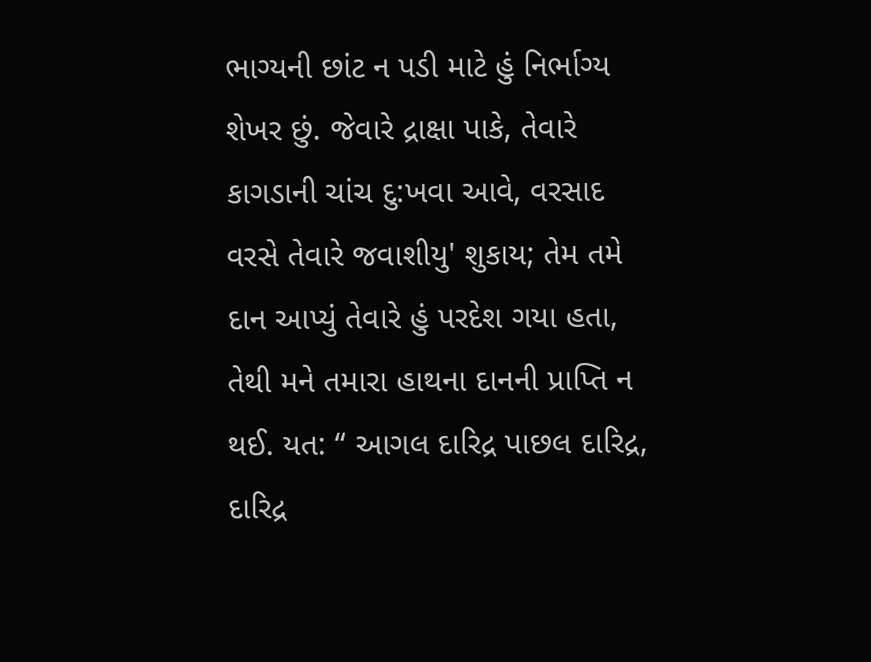ભાગ્યની છાંટ ન પડી માટે હું નિર્ભાગ્ય શેખર છું. જેવારે દ્રાક્ષા પાકે, તેવારે કાગડાની ચાંચ દુ:ખવા આવે, વરસાદ વરસે તેવારે જવાશીયુ' શુકાય; તેમ તમે દાન આપ્યું તેવારે હું પરદેશ ગયા હતા, તેથી મને તમારા હાથના દાનની પ્રાપ્તિ ન થઈ. યત: “ આગલ દારિદ્ર પાછલ દારિદ્ર, દારિદ્ર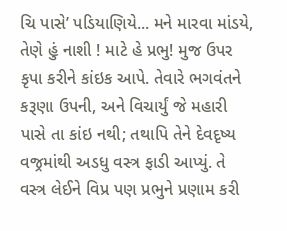ચિ પાસે’ પડિયાણિયે... મને મારવા માંડયે, તેણે હું નાશી ! માટે હે પ્રભુ! મુજ ઉપર કૃપા કરીને કાંઇક આપે. તેવારે ભગવંતને કરૂણા ઉપની, અને વિચાર્યું જે મહારી પાસે તા કાંઇ નથી; તથાપિ તેને દેવદૃષ્ય વજ્રમાંથી અડધુ વસ્ત્ર ફાડી આપ્યું. તે વસ્ત્ર લેઈને વિપ્ર પણ પ્રભુને પ્રણામ કરી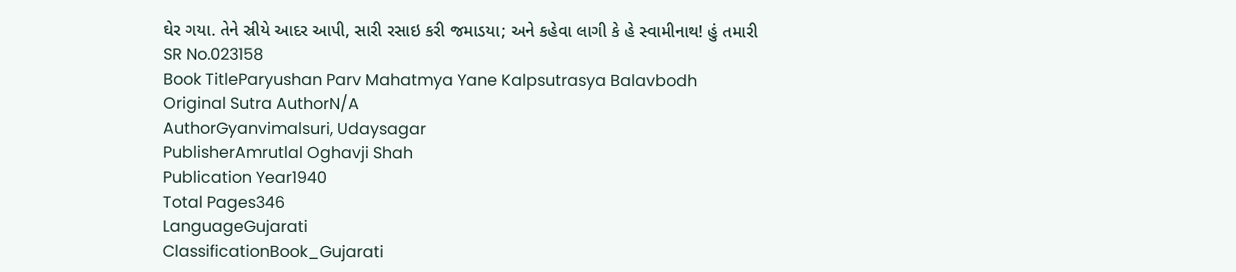ઘેર ગયા. તેને સ્રીયે આદર આપી, સારી રસાઇ કરી જમાડયા; અને કહેવા લાગી કે હે સ્વામીનાથ! હું તમારી
SR No.023158
Book TitleParyushan Parv Mahatmya Yane Kalpsutrasya Balavbodh
Original Sutra AuthorN/A
AuthorGyanvimalsuri, Udaysagar
PublisherAmrutlal Oghavji Shah
Publication Year1940
Total Pages346
LanguageGujarati
ClassificationBook_Gujarati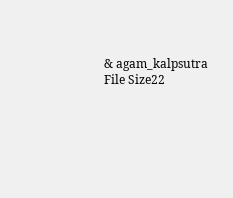& agam_kalpsutra
File Size22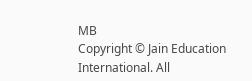MB
Copyright © Jain Education International. All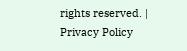rights reserved. | Privacy Policy